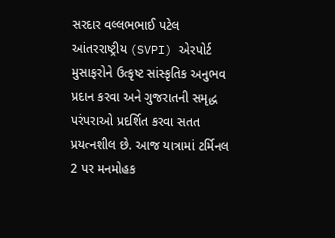સરદાર વલ્લભભાઈ પટેલ આંતરરાષ્ટ્રીય (SVPI) એરપોર્ટ મુસાફરોને ઉત્કૃષ્ટ સાંસ્કૃતિક અનુભવ પ્રદાન કરવા અને ગુજરાતની સમૃદ્ધ પરંપરાઓ પ્રદર્શિત કરવા સતત પ્રયત્નશીલ છે. આજ યાત્રામાં ટર્મિનલ 2 પર મનમોહક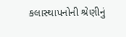કલાસ્થાપનોની શ્રેણીનું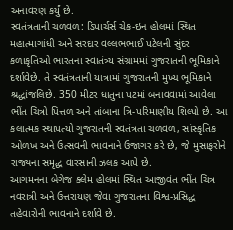અનાવરણ કર્યું છે.
સ્વતંત્રતાની ચળવળ: ડિપાર્ચર્સ ચેક-ઇન હોલમાં સ્થિત મહાત્માગાંધી અને સરદાર વલ્લભભાઈ પટેલની સુંદર કળાકૃતિઓ ભારતના સ્વાતંત્ર્ય સંગ્રામમાં ગુજરાતની ભૂમિકાને દર્શાવેછે. તે સ્વતંત્રતાની યાત્રામાં ગુજરાતની મુખ્ય ભૂમિકાને શ્રદ્ધાંજલિછે. 350 મીટર ધાતુના પટમાં બનાવવામાં આવેલા ભીંત ચિત્રો પિત્તળ અને તાંબાના ત્રિ-પરિમાણીય શિલ્પો છે. આ કલાત્મક સ્થાપત્યો ગુજરાતની સ્વતંત્રતા ચળવળ, સાંસ્કૃતિક ઓળખ અને ઉત્સવની ભાવનાને ઉજાગર કરે છે, જે મુસાફરોને રાજ્યના સમૃદ્ધ વારસાની ઝલક આપે છે.
આગમનના બેગેજ ક્લેમ હોલમાં સ્થિત આજીવંત ભીંત ચિત્ર નવરાત્રી અને ઉત્તરાયણ જેવા ગુજરાતના વિશ્વ-પ્રસિદ્ધ તહેવારોની ભાવનાને દર્શાવે છે.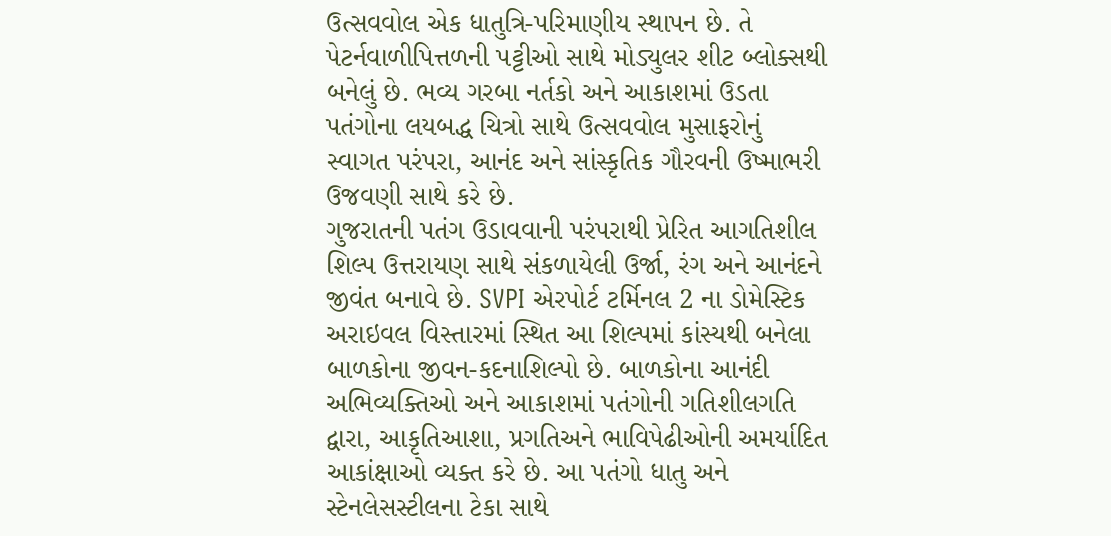ઉત્સવવોલ એક ધાતુત્રિ-પરિમાણીય સ્થાપન છે. તે પેટર્નવાળીપિત્તળની પટ્ટીઓ સાથે મોડ્યુલર શીટ બ્લોક્સથી બનેલું છે. ભવ્ય ગરબા નર્તકો અને આકાશમાં ઉડતા પતંગોના લયબદ્ધ ચિત્રો સાથે ઉત્સવવોલ મુસાફરોનું સ્વાગત પરંપરા, આનંદ અને સાંસ્કૃતિક ગૌરવની ઉષ્માભરી ઉજવણી સાથે કરે છે.
ગુજરાતની પતંગ ઉડાવવાની પરંપરાથી પ્રેરિત આગતિશીલ શિલ્પ ઉત્તરાયણ સાથે સંકળાયેલી ઉર્જા, રંગ અને આનંદને જીવંત બનાવે છે. SVPI એરપોર્ટ ટર્મિનલ 2 ના ડોમેસ્ટિક અરાઇવલ વિસ્તારમાં સ્થિત આ શિલ્પમાં કાંસ્યથી બનેલા બાળકોના જીવન-કદનાશિલ્પો છે. બાળકોના આનંદી અભિવ્યક્તિઓ અને આકાશમાં પતંગોની ગતિશીલગતિ દ્વારા, આકૃતિઆશા, પ્રગતિઅને ભાવિપેઢીઓની અમર્યાદિત આકાંક્ષાઓ વ્યક્ત કરે છે. આ પતંગો ધાતુ અને સ્ટેનલેસસ્ટીલના ટેકા સાથે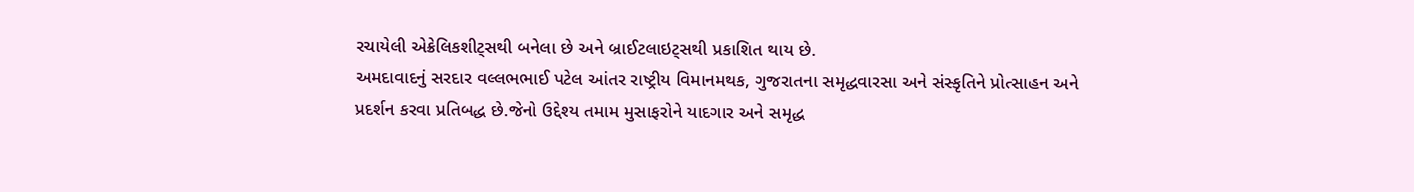રચાયેલી એક્રેલિકશીટ્સથી બનેલા છે અને બ્રાઈટલાઇટ્સથી પ્રકાશિત થાય છે.
અમદાવાદનું સરદાર વલ્લભભાઈ પટેલ આંતર રાષ્ટ્રીય વિમાનમથક, ગુજરાતના સમૃદ્ધવારસા અને સંસ્કૃતિને પ્રોત્સાહન અને પ્રદર્શન કરવા પ્રતિબદ્ધ છે.જેનો ઉદ્દેશ્ય તમામ મુસાફરોને યાદગાર અને સમૃદ્ધ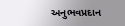અનુભવપ્રદાન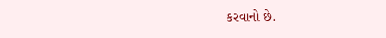કરવાનો છે.